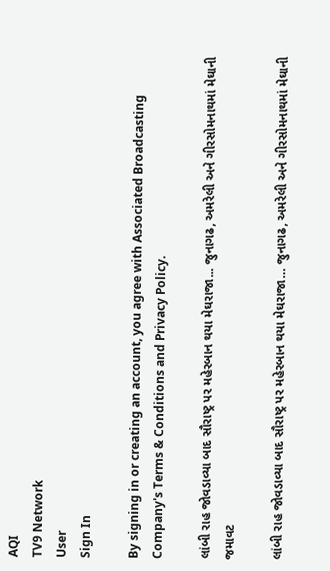AQI
TV9 Network
User
Sign In

By signing in or creating an account, you agree with Associated Broadcasting Company's Terms & Conditions and Privacy Policy.

લાંબી રાહ જોવડાવ્યા બાદ સૌરાષ્ટ્ર પર મહેરબાન થયા મેઘરાજા... જુનાગઢ, અમરેલી અને ગીરસોમનાથમાં મેઘાની જમાવટ

લાંબી રાહ જોવડાવ્યા બાદ સૌરાષ્ટ્ર પર મહેરબાન થયા મેઘરાજા… જુનાગઢ, અમરેલી અને ગીરસોમનાથમાં મેઘાની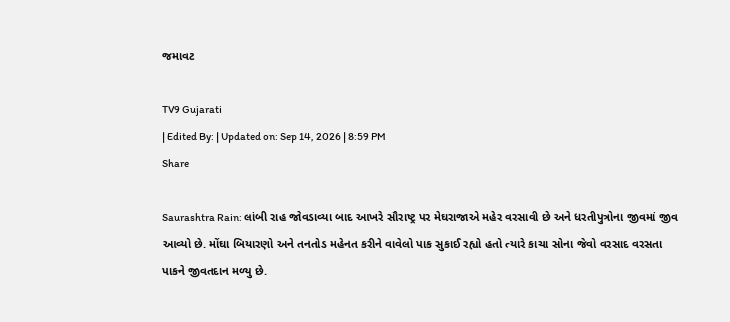જમાવટ

TV9 Gujarati
| Edited By: | Updated on: Sep 14, 2026 | 8:59 PM
Share

Saurashtra Rain: લાંબી રાહ જોવડાવ્યા બાદ આખરે સૌરાષ્ટ્ર પર મેઘરાજાએ મહેર વરસાવી છે અને ધરતીપુત્રોના જીવમાં જીવ આવ્યો છે. મોંઘા બિયારણો અને તનતોડ મહેનત કરીને વાવેલો પાક સુકાઈ રહ્યો હતો ત્યારે કાચા સોના જેવો વરસાદ વરસતા પાકને જીવતદાન મળ્યુ છે.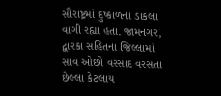સૌરાષ્ટ્રમાં દુષ્કાળના ડાકલા વાગી રહ્યા હતા. જામનગર, દ્વારકા સહિતના જિલ્લામાં સાવ ઓછો વરસાદ વરસતા છેલ્લા કેટલાય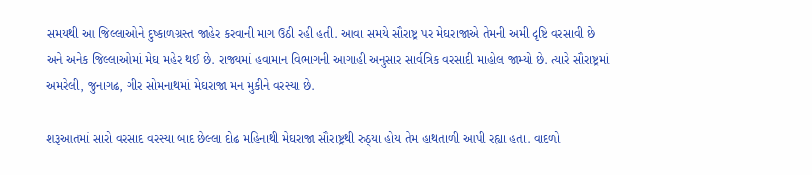સમયથી આ જિલ્લાઓને દુષ્કાળગ્રસ્ત જાહેર કરવાની માગ ઉઠી રહી હતી. આવા સમયે સૌરાષ્ટ્ર પર મેઘરાજાએ તેમની અમી દૃષ્ટિ વરસાવી છે અને અનેક જિલ્લાઓમાં મેઘ મહેર થઈ છે. રાજ્યમાં હવામાન વિભાગની આગાહી અનુસાર સાર્વત્રિક વરસાદી માહોલ જામ્યો છે. ત્યારે સૌરાષ્ટ્રમાં અમરેલી, જુનાગઢ, ગીર સોમનાથમાં મેઘરાજા મન મુકીને વરસ્યા છે.

શરૂઆતમાં સારો વરસાદ વરસ્યા બાદ છેલ્લા દોઢ મહિનાથી મેઘરાજા સૌરાષ્ટ્રથી રુઠ્યા હોય તેમ હાથતાળી આપી રહ્યા હતા. વાદળો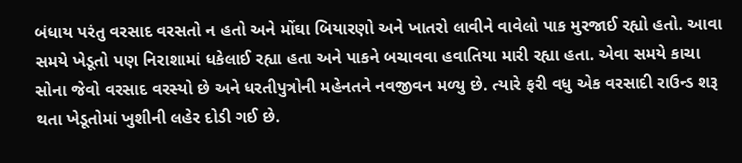બંધાય પરંતુ વરસાદ વરસતો ન હતો અને મોંઘા બિયારણો અને ખાતરો લાવીને વાવેલો પાક મુરજાઈ રહ્યો હતો. આવા સમયે ખેડૂતો પણ નિરાશામાં ધકેલાઈ રહ્યા હતા અને પાકને બચાવવા હવાતિયા મારી રહ્યા હતા. એવા સમયે કાચા સોના જેવો વરસાદ વરસ્યો છે અને ધરતીપુત્રોની મહેનતને નવજીવન મળ્યુ છે. ત્યારે ફરી વધુ એક વરસાદી રાઉન્ડ શરૂ થતા ખેડૂતોમાં ખુશીની લહેર દોડી ગઈ છે.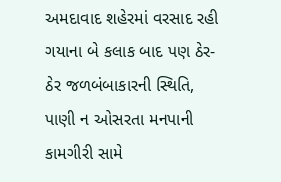અમદાવાદ શહેરમાં વરસાદ રહી ગયાના બે કલાક બાદ પણ ઠેર-ઠેર જળબંબાકારની સ્થિતિ, પાણી ન ઓસરતા મનપાની કામગીરી સામે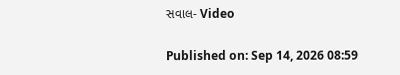સવાલ- Video

Published on: Sep 14, 2026 08:59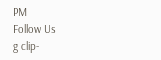PM
Follow Us
g clip-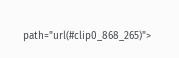path="url(#clip0_868_265)">